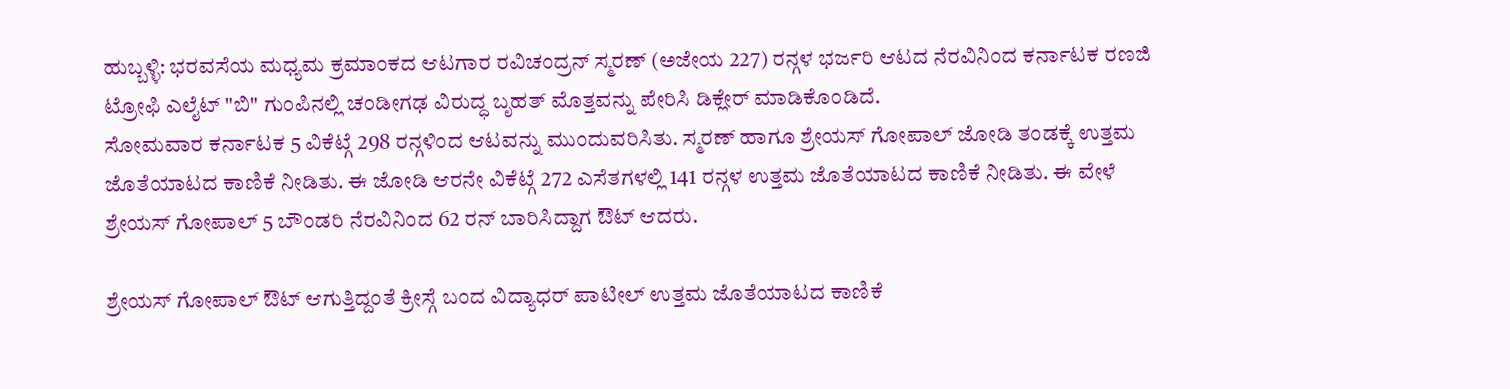ಹುಬ್ಬಳ್ಳಿ: ಭರವಸೆಯ ಮಧ್ಯಮ ಕ್ರಮಾಂಕದ ಆಟಗಾರ ರವಿಚಂದ್ರನ್ ಸ್ಮರಣ್ (ಅಜೇಯ 227) ರನ್ಗಳ ಭರ್ಜರಿ ಆಟದ ನೆರವಿನಿಂದ ಕರ್ನಾಟಕ ರಣಜಿ ಟ್ರೋಫಿ ಎಲೈಟ್ "ಬಿ" ಗುಂಪಿನಲ್ಲಿ ಚಂಡೀಗಢ ವಿರುದ್ಧ ಬೃಹತ್ ಮೊತ್ತವನ್ನು ಪೇರಿಸಿ ಡಿಕ್ಲೇರ್ ಮಾಡಿಕೊಂಡಿದೆ.
ಸೋಮವಾರ ಕರ್ನಾಟಕ 5 ವಿಕೆಟ್ಗೆ 298 ರನ್ಗಳಿಂದ ಆಟವನ್ನು ಮುಂದುವರಿಸಿತು. ಸ್ಮರಣ್ ಹಾಗೂ ಶ್ರೇಯಸ್ ಗೋಪಾಲ್ ಜೋಡಿ ತಂಡಕ್ಕೆ ಉತ್ತಮ ಜೊತೆಯಾಟದ ಕಾಣಿಕೆ ನೀಡಿತು. ಈ ಜೋಡಿ ಆರನೇ ವಿಕೆಟ್ಗೆ 272 ಎಸೆತಗಳಲ್ಲಿ 141 ರನ್ಗಳ ಉತ್ತಮ ಜೊತೆಯಾಟದ ಕಾಣಿಕೆ ನೀಡಿತು. ಈ ವೇಳೆ ಶ್ರೇಯಸ್ ಗೋಪಾಲ್ 5 ಬೌಂಡರಿ ನೆರವಿನಿಂದ 62 ರನ್ ಬಾರಿಸಿದ್ದಾಗ ಔಟ್ ಆದರು.

ಶ್ರೇಯಸ್ ಗೋಪಾಲ್ ಔಟ್ ಆಗುತ್ತಿದ್ದಂತೆ ಕ್ರೀಸ್ಗೆ ಬಂದ ವಿದ್ಯಾಧರ್ ಪಾಟೀಲ್ ಉತ್ತಮ ಜೊತೆಯಾಟದ ಕಾಣಿಕೆ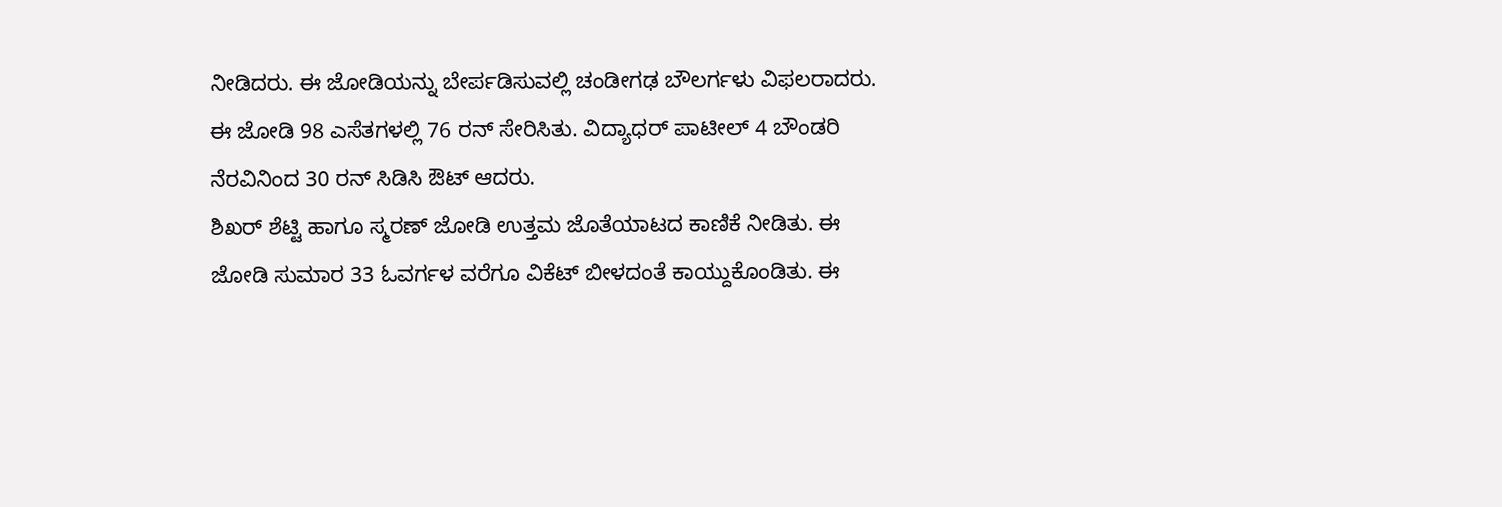ನೀಡಿದರು. ಈ ಜೋಡಿಯನ್ನು ಬೇರ್ಪಡಿಸುವಲ್ಲಿ ಚಂಡೀಗಢ ಬೌಲರ್ಗಳು ವಿಫಲರಾದರು. ಈ ಜೋಡಿ 98 ಎಸೆತಗಳಲ್ಲಿ 76 ರನ್ ಸೇರಿಸಿತು. ವಿದ್ಯಾಧರ್ ಪಾಟೀಲ್ 4 ಬೌಂಡರಿ ನೆರವಿನಿಂದ 30 ರನ್ ಸಿಡಿಸಿ ಔಟ್ ಆದರು.
ಶಿಖರ್ ಶೆಟ್ಟಿ ಹಾಗೂ ಸ್ಮರಣ್ ಜೋಡಿ ಉತ್ತಮ ಜೊತೆಯಾಟದ ಕಾಣಿಕೆ ನೀಡಿತು. ಈ ಜೋಡಿ ಸುಮಾರ 33 ಓವರ್ಗಳ ವರೆಗೂ ವಿಕೆಟ್ ಬೀಳದಂತೆ ಕಾಯ್ದುಕೊಂಡಿತು. ಈ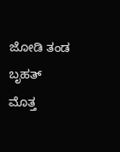ಜೋಡಿ ತಂಡ ಬೃಹತ್ ಮೊತ್ತ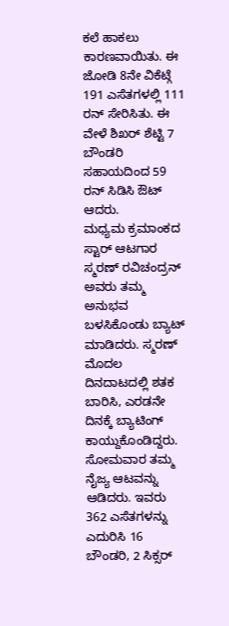ಕಲೆ ಹಾಕಲು ಕಾರಣವಾಯಿತು. ಈ ಜೋಡಿ 8ನೇ ವಿಕೆಟ್ಗೆ 191 ಎಸೆತಗಳಲ್ಲಿ 111 ರನ್ ಸೇರಿಸಿತು. ಈ ವೇಳೆ ಶಿಖರ್ ಶೆಟ್ಟಿ 7 ಬೌಂಡರಿ ಸಹಾಯದಿಂದ 59 ರನ್ ಸಿಡಿಸಿ ಔಟ್ ಆದರು.
ಮಧ್ಯಮ ಕ್ರಮಾಂಕದ ಸ್ಟಾರ್ ಆಟಗಾರ ಸ್ಮರಣ್ ರವಿಚಂದ್ರನ್ ಅವರು ತಮ್ಮ ಅನುಭವ ಬಳಸಿಕೊಂಡು ಬ್ಯಾಟ್ ಮಾಡಿದರು. ಸ್ಮರಣ್ ಮೊದಲ ದಿನದಾಟದಲ್ಲಿ ಶತಕ ಬಾರಿಸಿ, ಎರಡನೇ ದಿನಕ್ಕೆ ಬ್ಯಾಟಿಂಗ್ ಕಾಯ್ದುಕೊಂಡಿದ್ದರು. ಸೋಮವಾರ ತಮ್ಮ ನೈಜ್ಯ ಆಟವನ್ನು ಆಡಿದರು. ಇವರು 362 ಎಸೆತಗಳನ್ನು ಎದುರಿಸಿ 16 ಬೌಂಡರಿ, 2 ಸಿಕ್ಸರ್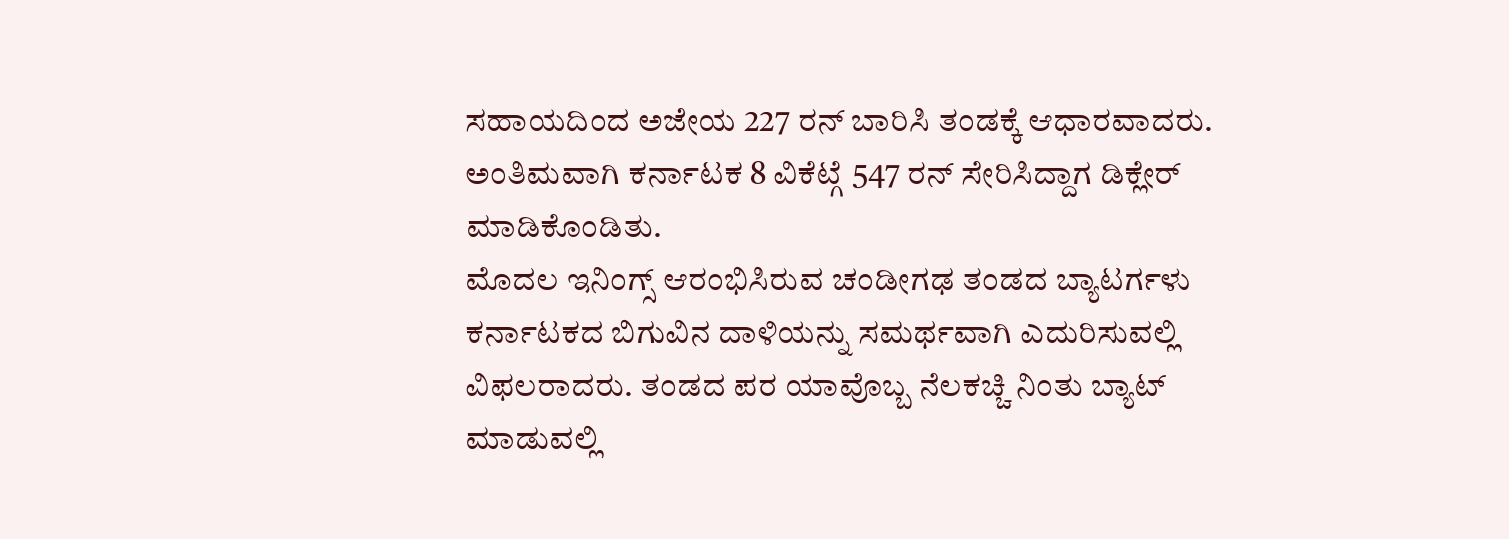ಸಹಾಯದಿಂದ ಅಜೇಯ 227 ರನ್ ಬಾರಿಸಿ ತಂಡಕ್ಕೆ ಆಧಾರವಾದರು. ಅಂತಿಮವಾಗಿ ಕರ್ನಾಟಕ 8 ವಿಕೆಟ್ಗೆ 547 ರನ್ ಸೇರಿಸಿದ್ದಾಗ ಡಿಕ್ಲೇರ್ ಮಾಡಿಕೊಂಡಿತು.
ಮೊದಲ ಇನಿಂಗ್ಸ್ ಆರಂಭಿಸಿರುವ ಚಂಡೀಗಢ ತಂಡದ ಬ್ಯಾಟರ್ಗಳು ಕರ್ನಾಟಕದ ಬಿಗುವಿನ ದಾಳಿಯನ್ನು ಸಮರ್ಥವಾಗಿ ಎದುರಿಸುವಲ್ಲಿ ವಿಫಲರಾದರು. ತಂಡದ ಪರ ಯಾವೊಬ್ಬ ನೆಲಕಚ್ಚಿ ನಿಂತು ಬ್ಯಾಟ್ ಮಾಡುವಲ್ಲಿ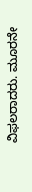ವಿಫಲರಾದರು. ಮೂರನೇ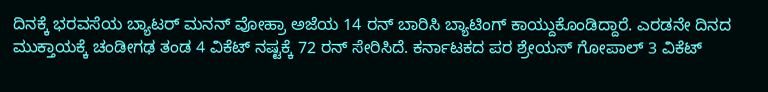ದಿನಕ್ಕೆ ಭರವಸೆಯ ಬ್ಯಾಟರ್ ಮನನ್ ವೋಹ್ರಾ ಅಜೆಯ 14 ರನ್ ಬಾರಿಸಿ ಬ್ಯಾಟಿಂಗ್ ಕಾಯ್ದುಕೊಂಡಿದ್ದಾರೆ. ಎರಡನೇ ದಿನದ ಮುಕ್ತಾಯಕ್ಕೆ ಚಂಡೀಗಢ ತಂಡ 4 ವಿಕೆಟ್ ನಷ್ಟಕ್ಕೆ 72 ರನ್ ಸೇರಿಸಿದೆ. ಕರ್ನಾಟಕದ ಪರ ಶ್ರೇಯಸ್ ಗೋಪಾಲ್ 3 ವಿಕೆಟ್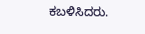ಕಬಳಿಸಿದರು.